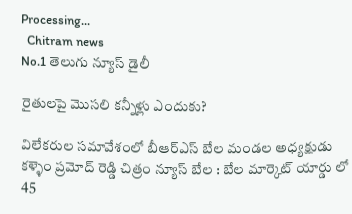Processing...
  Chitram news
No.1 తెలుగు న్యూస్ డైలీ

రైతులపై మొసలి కన్నీళ్లు ఎందుకు?

విలేకరుల సమావేశంలో బీఆర్ఎస్ బేల మండల అధ్యక్షుడు కళ్ళెం ప్రమోద్ రెడ్డి చిత్రం న్యూస్ బేల : బేల మార్కెట్ యార్డు లో 45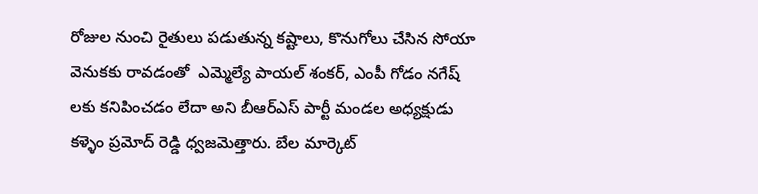రోజుల నుంచి రైతులు పడుతున్న కష్టాలు, కొనుగోలు చేసిన సోయా వెనుకకు రావడంతో  ఎమ్మెల్యే పాయల్ శంకర్, ఎంపీ గోడం నగేష్ లకు కనిపించడం లేదా అని బీఆర్ఎస్ పార్టీ మండల అధ్యక్షుడు కళ్ళెం ప్రమోద్ రెడ్డి ధ్వజమెత్తారు. బేల మార్కెట్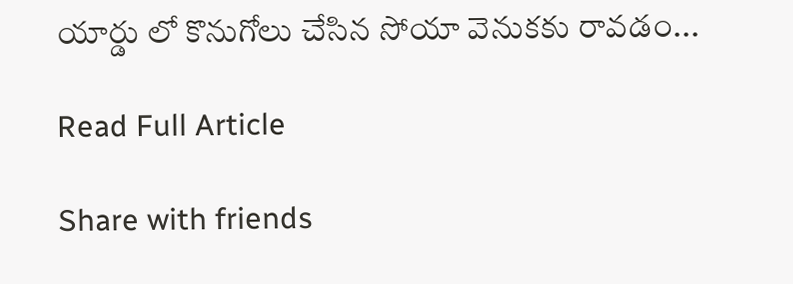యార్డు లో కొనుగోలు చేసిన సోయా వెనుకకు రావడం...

Read Full Article

Share with friends